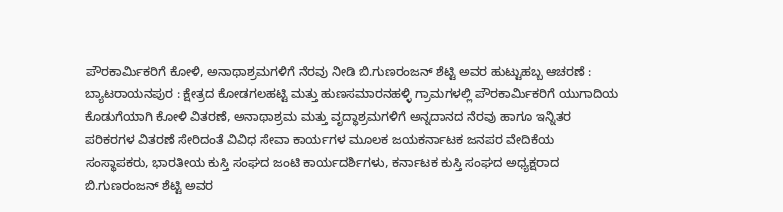ಪೌರಕಾರ್ಮಿಕರಿಗೆ ಕೋಳಿ, ಅನಾಥಾಶ್ರಮಗಳಿಗೆ ನೆರವು ನೀಡಿ ಬಿ.ಗುಣರಂಜನ್ ಶೆಟ್ಟಿ ಅವರ ಹುಟ್ಟುಹಬ್ಬ ಆಚರಣೆ :
ಬ್ಯಾಟರಾಯನಪುರ : ಕ್ಷೇತ್ರದ ಕೋಡಗಲಹಟ್ಟಿ ಮತ್ತು ಹುಣಸಮಾರನಹಳ್ಳಿ ಗ್ರಾಮಗಳಲ್ಲಿ ಪೌರಕಾರ್ಮಿಕರಿಗೆ ಯುಗಾದಿಯ ಕೊಡುಗೆಯಾಗಿ ಕೋಳಿ ವಿತರಣೆ, ಅನಾಥಾಶ್ರಮ ಮತ್ತು ವೃದ್ಧಾಶ್ರಮಗಳಿಗೆ ಅನ್ನದಾನದ ನೆರವು ಹಾಗೂ ಇನ್ನಿತರ ಪರಿಕರಗಳ ವಿತರಣೆ ಸೇರಿದಂತೆ ವಿವಿಧ ಸೇವಾ ಕಾರ್ಯಗಳ ಮೂಲಕ ಜಯಕರ್ನಾಟಕ ಜನಪರ ವೇದಿಕೆಯ ಸಂಸ್ಥಾಪಕರು, ಭಾರತೀಯ ಕುಸ್ತಿ ಸಂಘದ ಜಂಟಿ ಕಾರ್ಯದರ್ಶಿಗಳು, ಕರ್ನಾಟಕ ಕುಸ್ತಿ ಸಂಘದ ಅಧ್ಯಕ್ಷರಾದ ಬಿ.ಗುಣರಂಜನ್ ಶೆಟ್ಟಿ ಅವರ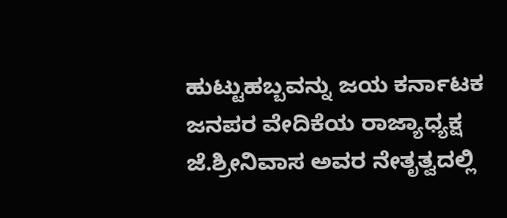ಹುಟ್ಟುಹಬ್ಬವನ್ನು ಜಯ ಕರ್ನಾಟಕ ಜನಪರ ವೇದಿಕೆಯ ರಾಜ್ಯಾಧ್ಯಕ್ಷ ಜೆ.ಶ್ರೀನಿವಾಸ ಅವರ ನೇತೃತ್ವದಲ್ಲಿ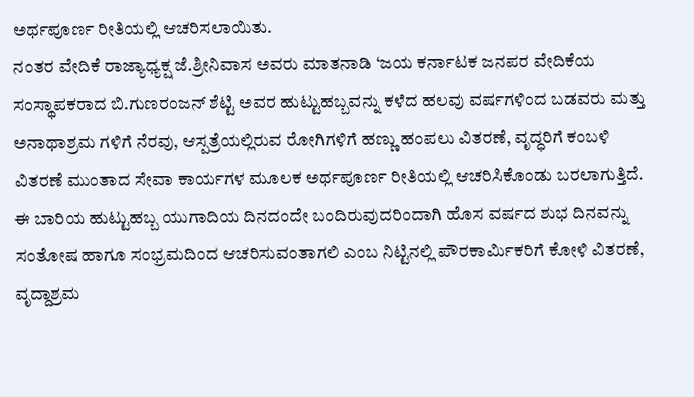ಅರ್ಥಪೂರ್ಣ ರೀತಿಯಲ್ಲಿ ಆಚರಿಸಲಾಯಿತು.
ನಂತರ ವೇದಿಕೆ ರಾಜ್ಯಾಧ್ಯಕ್ಷ ಜೆ.ಶ್ರೀನಿವಾಸ ಅವರು ಮಾತನಾಡಿ ‘ಜಯ ಕರ್ನಾಟಕ ಜನಪರ ವೇದಿಕೆಯ ಸಂಸ್ಥಾಪಕರಾದ ಬಿ.ಗುಣರಂಜನ್ ಶೆಟ್ಟಿ ಅವರ ಹುಟ್ಟುಹಬ್ಬವನ್ನು ಕಳೆದ ಹಲವು ವರ್ಷಗಳಿಂದ ಬಡವರು ಮತ್ತು ಅನಾಥಾಶ್ರಮ ಗಳಿಗೆ ನೆರವು, ಆಸ್ಪತ್ರೆಯಲ್ಲಿರುವ ರೋಗಿಗಳಿಗೆ ಹಣ್ಣು ಹಂಪಲು ವಿತರಣೆ, ವೃದ್ಧರಿಗೆ ಕಂಬಳಿ ವಿತರಣೆ ಮುಂತಾದ ಸೇವಾ ಕಾರ್ಯಗಳ ಮೂಲಕ ಅರ್ಥಪೂರ್ಣ ರೀತಿಯಲ್ಲಿ ಆಚರಿಸಿಕೊಂಡು ಬರಲಾಗುತ್ತಿದೆ. ಈ ಬಾರಿಯ ಹುಟ್ಟುಹಬ್ಬ ಯುಗಾದಿಯ ದಿನದಂದೇ ಬಂದಿರುವುದರಿಂದಾಗಿ ಹೊಸ ವರ್ಷದ ಶುಭ ದಿನವನ್ನು ಸಂತೋಷ ಹಾಗೂ ಸಂಭ್ರಮದಿಂದ ಆಚರಿಸುವಂತಾಗಲಿ ಎಂಬ ನಿಟ್ಟಿನಲ್ಲಿ ಪೌರಕಾರ್ಮಿಕರಿಗೆ ಕೋಳಿ ವಿತರಣೆ, ವೃದ್ದಾಶ್ರಮ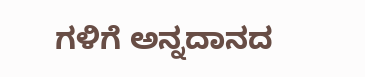ಗಳಿಗೆ ಅನ್ನದಾನದ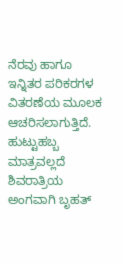ನೆರವು ಹಾಗೂ ಇನ್ನಿತರ ಪರಿಕರಗಳ ವಿತರಣೆಯ ಮೂಲಕ ಆಚರಿಸಲಾಗುತ್ತಿದೆ. ಹುಟ್ಟುಹಬ್ಬ ಮಾತ್ರವಲ್ಲದೆ ಶಿವರಾತ್ರಿಯ ಅಂಗವಾಗಿ ಬೃಹತ್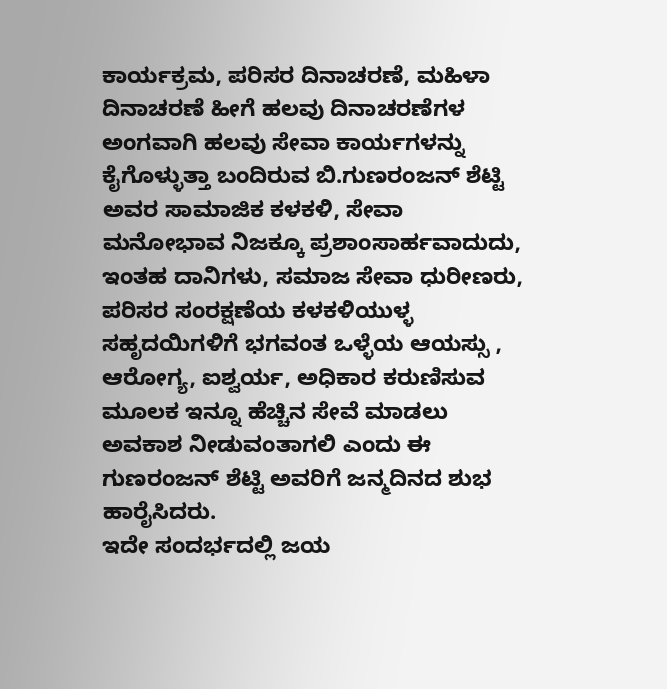ಕಾರ್ಯಕ್ರಮ, ಪರಿಸರ ದಿನಾಚರಣೆ, ಮಹಿಳಾ ದಿನಾಚರಣೆ ಹೀಗೆ ಹಲವು ದಿನಾಚರಣೆಗಳ ಅಂಗವಾಗಿ ಹಲವು ಸೇವಾ ಕಾರ್ಯಗಳನ್ನು ಕೈಗೊಳ್ಳುತ್ತಾ ಬಂದಿರುವ ಬಿ.ಗುಣರಂಜನ್ ಶೆಟ್ಟಿ ಅವರ ಸಾಮಾಜಿಕ ಕಳಕಳಿ, ಸೇವಾ ಮನೋಭಾವ ನಿಜಕ್ಕೂ ಪ್ರಶಾಂಸಾರ್ಹವಾದುದು, ಇಂತಹ ದಾನಿಗಳು, ಸಮಾಜ ಸೇವಾ ಧುರೀಣರು, ಪರಿಸರ ಸಂರಕ್ಷಣೆಯ ಕಳಕಳಿಯುಳ್ಳ ಸಹೃದಯಿಗಳಿಗೆ ಭಗವಂತ ಒಳ್ಳೆಯ ಆಯಸ್ಸು , ಆರೋಗ್ಯ, ಐಶ್ವರ್ಯ, ಅಧಿಕಾರ ಕರುಣಿಸುವ ಮೂಲಕ ಇನ್ನೂ ಹೆಚ್ಚಿನ ಸೇವೆ ಮಾಡಲು ಅವಕಾಶ ನೀಡುವಂತಾಗಲಿ ಎಂದು ಈ ಗುಣರಂಜನ್ ಶೆಟ್ಟಿ ಅವರಿಗೆ ಜನ್ಮದಿನದ ಶುಭ ಹಾರೈಸಿದರು.
ಇದೇ ಸಂದರ್ಭದಲ್ಲಿ ಜಯ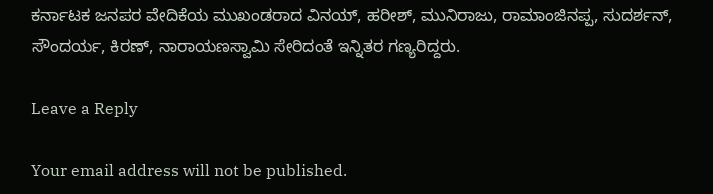ಕರ್ನಾಟಕ ಜನಪರ ವೇದಿಕೆಯ ಮುಖಂಡರಾದ ವಿನಯ್, ಹರೀಶ್, ಮುನಿರಾಜು, ರಾಮಾಂಜಿನಪ್ಪ, ಸುದರ್ಶನ್, ಸೌಂದರ್ಯ, ಕಿರಣ್, ನಾರಾಯಣಸ್ವಾಮಿ ಸೇರಿದಂತೆ ಇನ್ನಿತರ ಗಣ್ಯರಿದ್ದರು.

Leave a Reply

Your email address will not be published.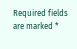Required fields are marked *